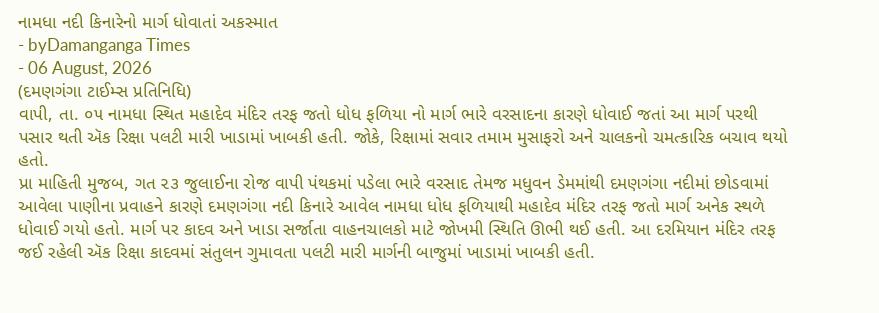નામધા નદી કિનારેનો માર્ગ ધોવાતાં અકસ્માત
- byDamanganga Times
- 06 August, 2026
(દમણગંગા ટાઈમ્સ પ્રતિનિધિ)
વાપી, તા. ૦૫ નામધા સ્થિત મહાદેવ મંદિર તરફ જતો ધોધ ફળિયા નો માર્ગ ભારે વરસાદના કારણે ધોવાઈ જતાં આ માર્ગ પરથી પસાર થતી ઍક રિક્ષા પલટી મારી ખાડામાં ખાબકી હતી. જોકે, રિક્ષામાં સવાર તમામ મુસાફરો અને ચાલકનો ચમત્કારિક બચાવ થયો હતો.
પ્રા માહિતી મુજબ, ગત ૨૩ જુલાઈના રોજ વાપી પંથકમાં પડેલા ભારે વરસાદ તેમજ મધુવન ડેમમાંથી દમણગંગા નદીમાં છોડવામાં આવેલા પાણીના પ્રવાહને કારણે દમણગંગા નદી કિનારે આવેલ નામધા ધોધ ફળિયાથી મહાદેવ મંદિર તરફ જતો માર્ગ અનેક સ્થળે ધોવાઈ ગયો હતો. માર્ગ પર કાદવ અને ખાડા સર્જાતા વાહનચાલકો માટે જોખમી સ્થિતિ ઊભી થઈ હતી. આ દરમિયાન મંદિર તરફ જઈ રહેલી ઍક રિક્ષા કાદવમાં સંતુલન ગુમાવતા પલટી મારી માર્ગની બાજુમાં ખાડામાં ખાબકી હતી.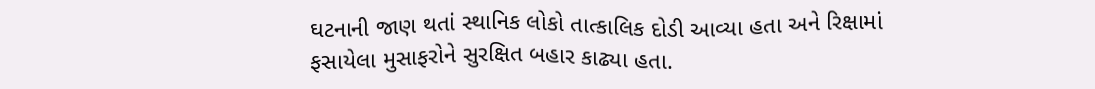ઘટનાની જાણ થતાં સ્થાનિક લોકો તાત્કાલિક દોડી આવ્યા હતા અને રિક્ષામાં ફસાયેલા મુસાફરોને સુરક્ષિત બહાર કાઢ્યા હતા.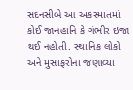સદનસીબે આ અકસ્માતમાં કોઈ જાનહાનિ કે ગંભીર ઇજા થઈ નહોતી. સ્થાનિક લોકો અને મુસાફરોના જણાવ્યા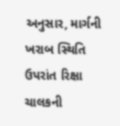અનુસાર, માર્ગની ખરાબ સ્થિતિ ઉપરાંત રિક્ષા ચાલકની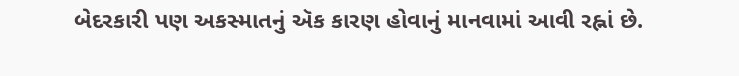બેદરકારી પણ અકસ્માતનું ઍક કારણ હોવાનું માનવામાં આવી રહ્નાં છે.